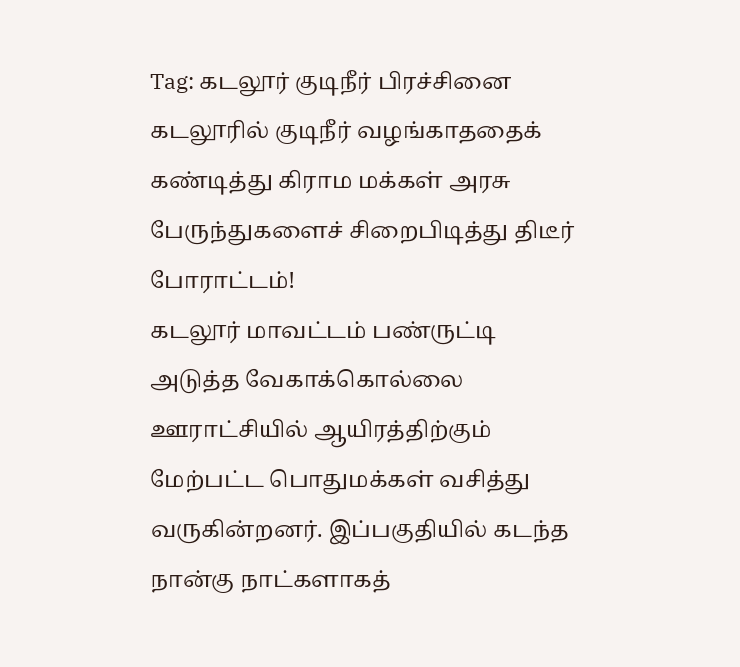Tag: கடலூர் குடிநீர் பிரச்சினை
கடலூரில் குடிநீர் வழங்காததைக் கண்டித்து கிராம மக்கள் அரசு பேருந்துகளைச் சிறைபிடித்து திடீர் போராட்டம்!
கடலூர் மாவட்டம் பண்ருட்டி அடுத்த வேகாக்கொல்லை ஊராட்சியில் ஆயிரத்திற்கும் மேற்பட்ட பொதுமக்கள் வசித்து வருகின்றனர். இப்பகுதியில் கடந்த நான்கு நாட்களாகத்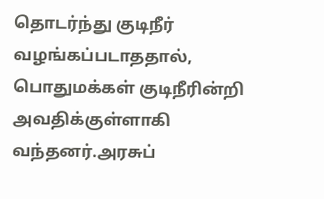தொடர்ந்து குடிநீர் வழங்கப்படாததால், பொதுமக்கள் குடிநீரின்றி அவதிக்குள்ளாகி வந்தனர்.அரசுப்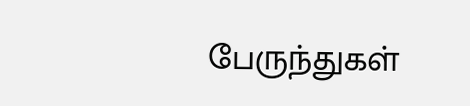பேருந்துகள்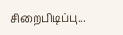சிறைபிடிப்பு...